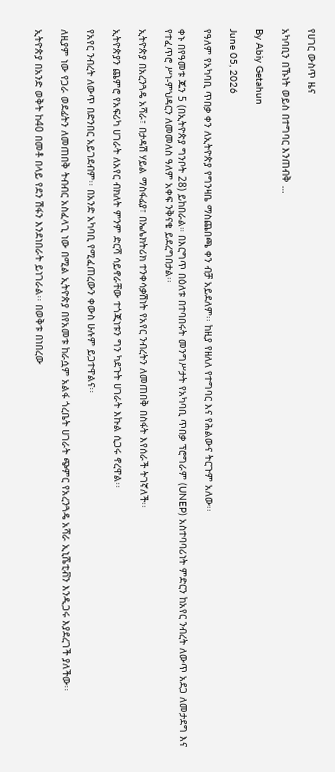የሀገር ውስጥ ዜና

አካባቢን በኹነት ወይስ በተግባር እንጠብቅ …

By Abiy Getahun

June 05, 2026

የዓለም የአካባቢ ጥበቃ ቀን ለኢትዮጵያ የግንዛቤ ማስጨበጫ ቀን ብቻ አይደለም፡፡ ከዚያ የዘለለ የተግባር እና የሕልውና ትርጉም አለው፡፡

ቀኑ በየዓመቱ ጁን 5 (በኢትዮጵያ ግንቦት 28) ይከበራል። በእርግጥ በዕለቱ በተባበሩት መንግሥታት የአካባቢ ጥበቃ ፕሮግራም (UNEP) አስተባባሪነት ምድርን ከአየር ንብረት ለውጥ አደጋ ለመታደግ እና የተፈጥሮ ሥነ-ምህዳርን ለመመለስ ዓለም አቀፍ ንቅናቄ ይደረግበታል፡፡

ኢትዮጵያ በአረንጓዴ አሻራ፣ በታዳሽ ሃይል ማስፋፊያ፣ በኤሌክትሪክ ተንቀሳቃሽነት የአየር ንብረትን ለመጠበቅ በስፋት እየሰራች ትገኛለች፡፡

ኢትዮጵያን ጨምሮ የአፍሪካ ሀገራት ለአየር ብክለት ምንም ድርሻ ሳይኖራቸው ተጎጂነቱን ግን ካደጉት ሀገራት እኩል ሲጋሩ ኖረዋል፡፡

የአየር ንብረት ለውጥ በድንበር አይገደብም፡፡ በአንድ አካባቢ የሚፈጠረውን ቀውስ ሁሉም ይጋተዋልና፡፡

ለዚያም ነው የጋራ ወደፊትን ለመጠበቅ ትብብር አስፈላጊ ነው በሚል ኢትዮጵያ በየአመቱ ከራሷም አልፋ ጎረቤት ሀገራት ጭምር የአረንጓዴ አሻራ ኢኒሼቲቭን እንዲጋሩ እያደረገች ያለችው፡፡

ኢትዮጵያ በአንድ ወቅት ከ40 በመቶ በላይ የደን ሽፋን እንደነበራት ይነገራል፡፡ በወቅቱ በነበረው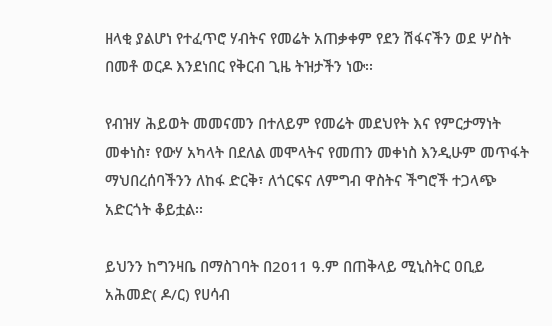ዘላቂ ያልሆነ የተፈጥሮ ሃብትና የመሬት አጠቃቀም የደን ሽፋናችን ወደ ሦስት በመቶ ወርዶ እንደነበር የቅርብ ጊዜ ትዝታችን ነው፡፡

የብዝሃ ሕይወት መመናመን በተለይም የመሬት መደህየት እና የምርታማነት መቀነስ፣ የውሃ አካላት በደለል መሞላትና የመጠን መቀነስ እንዲሁም መጥፋት ማህበረሰባችንን ለከፋ ድርቅ፣ ለጎርፍና ለምግብ ዋስትና ችግሮች ተጋላጭ አድርጎት ቆይቷል፡፡

ይህንን ከግንዛቤ በማስገባት በ2011 ዓ.ም በጠቅላይ ሚኒስትር ዐቢይ አሕመድ( ዶ/ር) የሀሳብ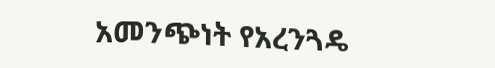አመንጭነት የአረንጓዴ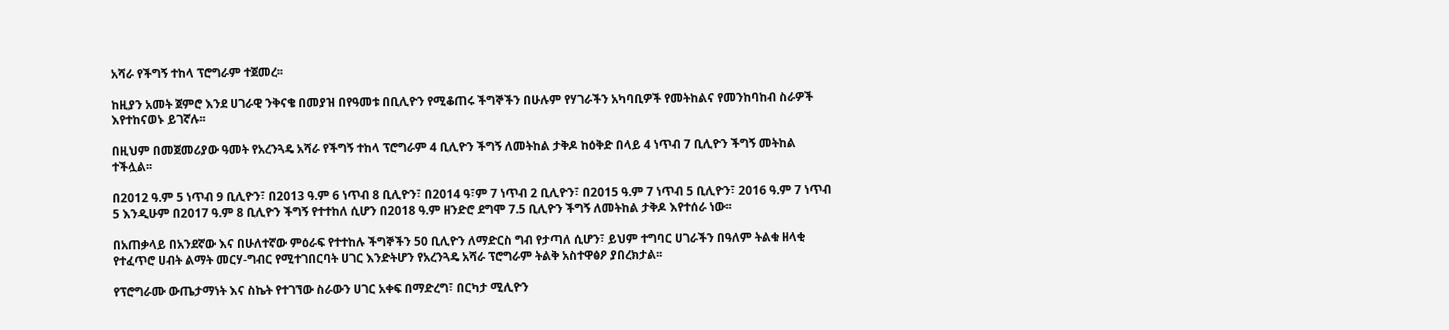አሻራ የችግኝ ተከላ ፕሮግራም ተጀመረ፡፡

ከዚያን አመት ጀምሮ እንደ ሀገራዊ ንቅናቄ በመያዝ በየዓመቱ በቢሊዮን የሚቆጠሩ ችግኞችን በሁሉም የሃገራችን አካባቢዎች የመትከልና የመንከባከብ ስራዎች እየተከናወኑ ይገኛሉ፡፡

በዚህም በመጀመሪያው ዓመት የአረንጓዴ አሻራ የችግኝ ተከላ ፕሮግራም 4 ቢሊዮን ችግኝ ለመትከል ታቅዶ ከዕቅድ በላይ 4 ነጥብ 7 ቢሊዮን ችግኝ መትከል ተችሏል፡፡

በ2012 ዓ.ም 5 ነጥብ 9 ቢሊዮን፣ በ2013 ዓ.ም 6 ነጥብ 8 ቢሊዮን፣ በ2014 ዓ፣ም 7 ነጥብ 2 ቢሊዮን፣ በ2015 ዓ.ም 7 ነጥብ 5 ቢሊዮን፣ 2016 ዓ.ም 7 ነጥብ 5 እንዲሁም በ2017 ዓ.ም 8 ቢሊዮን ችግኝ የተተከለ ሲሆን በ2018 ዓ.ም ዘንድሮ ደግሞ 7.5 ቢሊዮን ችግኝ ለመትከል ታቅዶ እየተሰራ ነው፡፡

በአጠቃላይ በአንደኛው እና በሁለተኛው ምዕራፍ የተተከሉ ችግኞችን 50 ቢሊዮን ለማድርስ ግብ የታጣለ ሲሆን፣ ይህም ተግባር ሀገራችን በዓለም ትልቁ ዘላቂ የተፈጥሮ ሀብት ልማት መርሃ-ግብር የሚተገበርባት ሀገር እንድትሆን የአረንጓዴ አሻራ ፕሮግራም ትልቅ አስተዋፅዖ ያበረክታል፡፡

የፕሮግራሙ ውጤታማነት እና ስኬት የተገኘው ስራውን ሀገር አቀፍ በማድረግ፣ በርካታ ሚሊዮን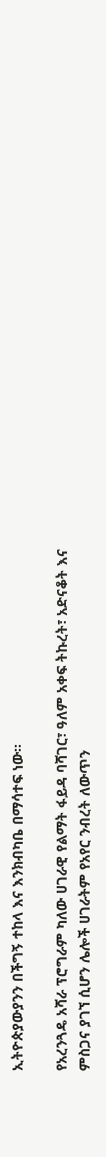ኢትዮጵያውያንን በችግኝ ተከላ እና እንክብካቤ በማሳተፍ ነው፡፡

የአረንጓዴ አሻራ ፕሮግራም ካለው ሀገራዊ የልማት ፋይዳ ባሻገር፣ ዓለም አቀፍ ትኩረት፣ አድናቆት እና ምስጋና ያገኘ ሲሆን ሌሎች ሀገራትም የአየር ንብረት ለውጥን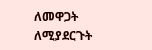ለመዋጋት ለሚያደርጉት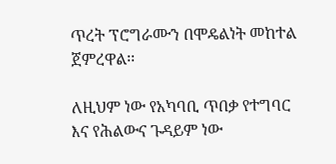ጥረት ፕሮግራሙን በሞዴልነት መከተል ጀምረዋል፡፡

ለዚህም ነው የአካባቢ ጥበቃ የተግባር እና የሕልውና ጉዳይም ነው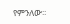የምንለው፡፡